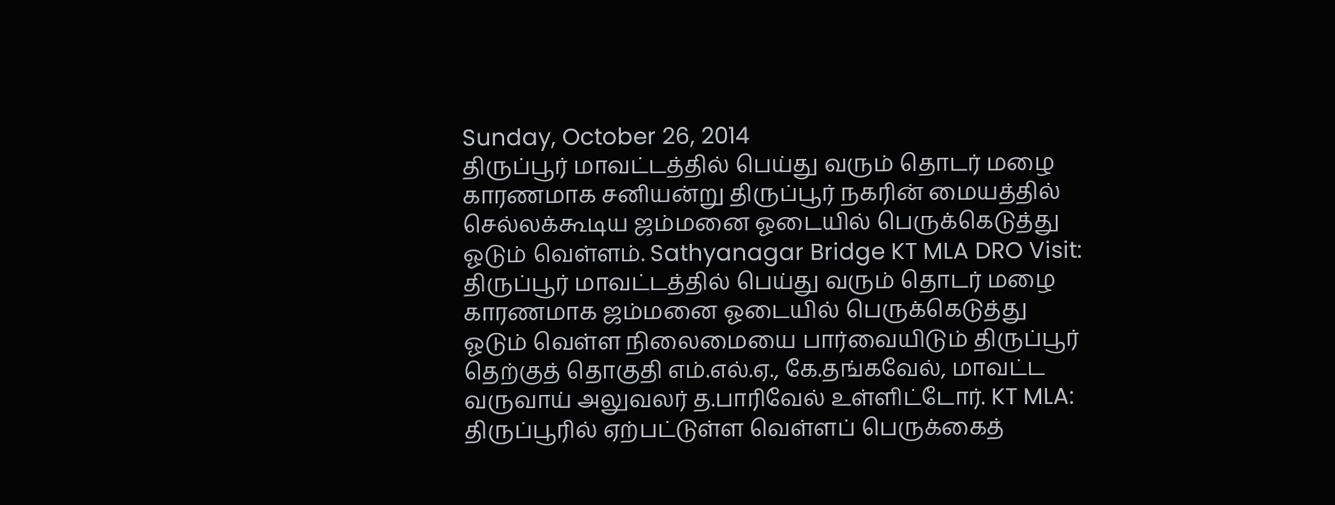Sunday, October 26, 2014
திருப்பூர் மாவட்டத்தில் பெய்து வரும் தொடர் மழை காரணமாக சனியன்று திருப்பூர் நகரின் மையத்தில் செல்லக்கூடிய ஜம்மனை ஓடையில் பெருக்கெடுத்து ஓடும் வெள்ளம். Sathyanagar Bridge KT MLA DRO Visit: திருப்பூர் மாவட்டத்தில் பெய்து வரும் தொடர் மழை காரணமாக ஜம்மனை ஓடையில் பெருக்கெடுத்து ஓடும் வெள்ள நிலைமையை பார்வையிடும் திருப்பூர் தெற்குத் தொகுதி எம்.எல்.ஏ., கே.தங்கவேல், மாவட்ட வருவாய் அலுவலர் த.பாரிவேல் உள்ளிட்டோர். KT MLA: திருப்பூரில் ஏற்பட்டுள்ள வெள்ளப் பெருக்கைத்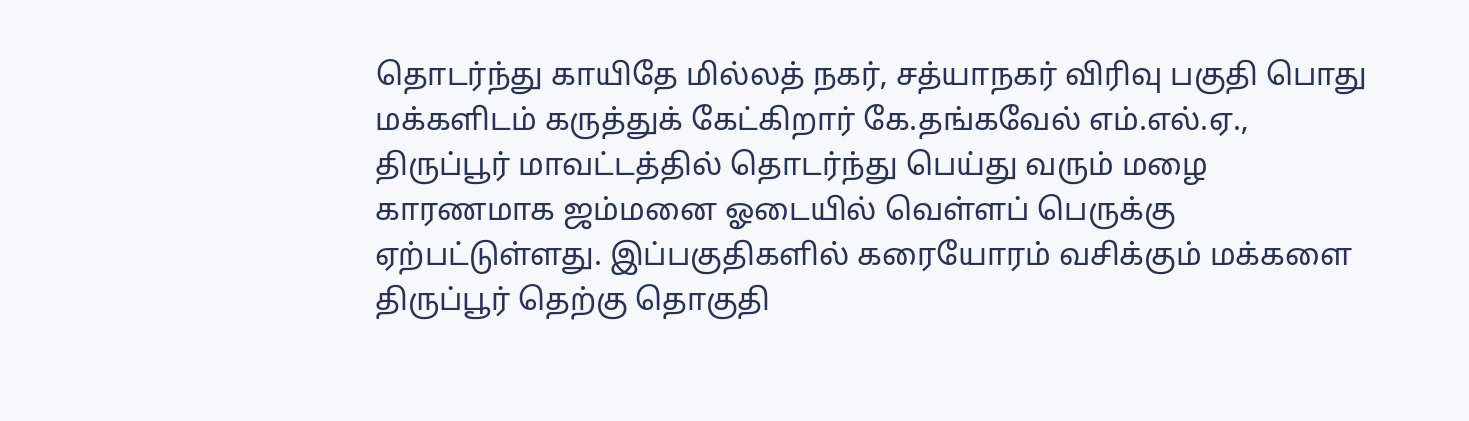தொடர்ந்து காயிதே மில்லத் நகர், சத்யாநகர் விரிவு பகுதி பொது மக்களிடம் கருத்துக் கேட்கிறார் கே.தங்கவேல் எம்.எல்.ஏ.,
திருப்பூர் மாவட்டத்தில் தொடர்ந்து பெய்து வரும் மழை காரணமாக ஜம்மனை ஓடையில் வெள்ளப் பெருக்கு ஏற்பட்டுள்ளது. இப்பகுதிகளில் கரையோரம் வசிக்கும் மக்களை திருப்பூர் தெற்கு தொகுதி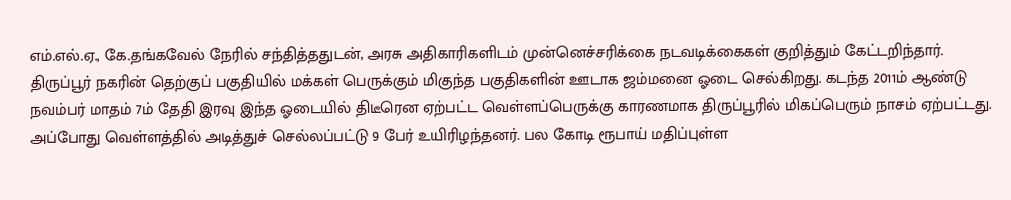எம்.எல்.ஏ., கே.தங்கவேல் நேரில் சந்தித்ததுடன், அரசு அதிகாரிகளிடம் முன்னெச்சரிக்கை நடவடிக்கைகள் குறித்தும் கேட்டறிந்தார்.
திருப்பூர் நகரின் தெற்குப் பகுதியில் மக்கள் பெருக்கும் மிகுந்த பகுதிகளின் ஊடாக ஜம்மனை ஓடை செல்கிறது. கடந்த 2011ம் ஆண்டு நவம்பர் மாதம் 7ம் தேதி இரவு இந்த ஓடையில் திடீரென ஏற்பட்ட வெள்ளப்பெருக்கு காரணமாக திருப்பூரில் மிகப்பெரும் நாசம் ஏற்பட்டது. அப்போது வெள்ளத்தில் அடித்துச் செல்லப்பட்டு 9 பேர் உயிரிழந்தனர். பல கோடி ரூபாய் மதிப்புள்ள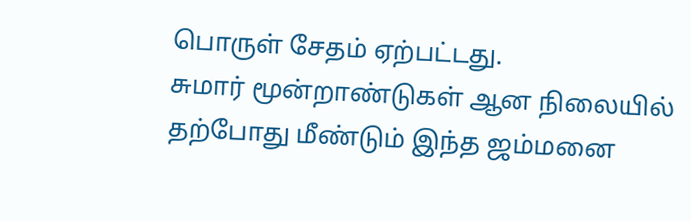பொருள் சேதம் ஏற்பட்டது.
சுமார் மூன்றாண்டுகள் ஆன நிலையில் தற்போது மீண்டும் இந்த ஜம்மனை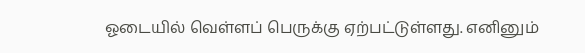ஓடையில் வெள்ளப் பெருக்கு ஏற்பட்டுள்ளது. எனினும்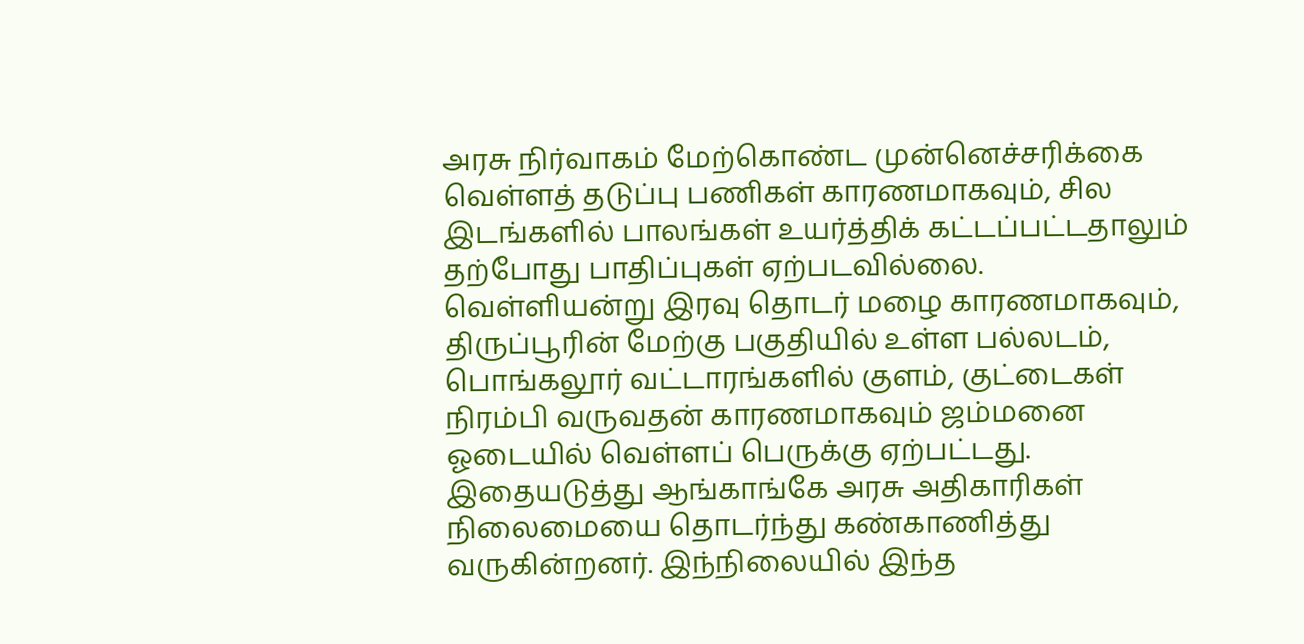அரசு நிர்வாகம் மேற்கொண்ட முன்னெச்சரிக்கை வெள்ளத் தடுப்பு பணிகள் காரணமாகவும், சில இடங்களில் பாலங்கள் உயர்த்திக் கட்டப்பட்டதாலும் தற்போது பாதிப்புகள் ஏற்படவில்லை.
வெள்ளியன்று இரவு தொடர் மழை காரணமாகவும், திருப்பூரின் மேற்கு பகுதியில் உள்ள பல்லடம், பொங்கலூர் வட்டாரங்களில் குளம், குட்டைகள் நிரம்பி வருவதன் காரணமாகவும் ஜம்மனை ஓடையில் வெள்ளப் பெருக்கு ஏற்பட்டது.
இதையடுத்து ஆங்காங்கே அரசு அதிகாரிகள் நிலைமையை தொடர்ந்து கண்காணித்து வருகின்றனர். இந்நிலையில் இந்த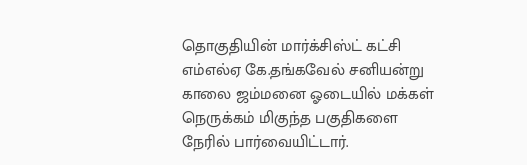தொகுதியின் மார்க்சிஸ்ட் கட்சி எம்எல்ஏ கே.தங்கவேல் சனியன்று காலை ஜம்மனை ஓடையில் மக்கள் நெருக்கம் மிகுந்த பகுதிகளை நேரில் பார்வையிட்டார்.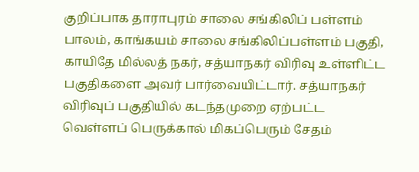குறிப்பாக தாராபுரம் சாலை சங்கிலிப் பள்ளம் பாலம், காங்கயம் சாலை சங்கிலிப்பள்ளம் பகுதி, காயிதே மில்லத் நகர், சத்யாநகர் விரிவு உள்ளிட்ட பகுதிகளை அவர் பார்வையிட்டார். சத்யாநகர் விரிவுப் பகுதியில் கடந்தமுறை ஏற்பட்ட வெள்ளப் பெருக்கால் மிகப்பெரும் சேதம்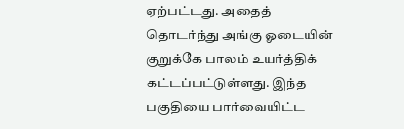ஏற்பட்டது. அதைத் தொடர்ந்து அங்கு ஓடையின் குறுக்கே பாலம் உயர்த்திக் கட்டப்பட்டுள்ளது. இந்த பகுதியை பார்வையிட்ட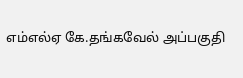எம்எல்ஏ கே.தங்கவேல் அப்பகுதி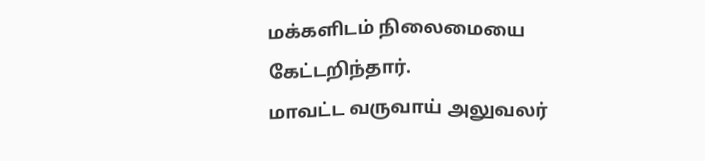மக்களிடம் நிலைமையை கேட்டறிந்தார்.
மாவட்ட வருவாய் அலுவலர்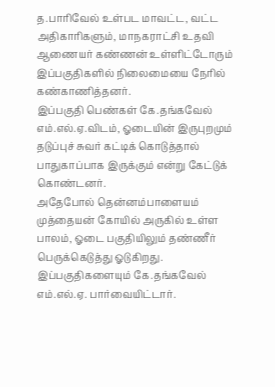த.பாரிவேல் உள்பட மாவட்ட, வட்ட அதிகாரிகளும், மாநகராட்சி உதவி ஆணையர் கண்ணன் உள்ளிட்டோரும் இப்பகுதிகளில் நிலைமையை நேரில் கண்காணித்தனர்.
இப்பகுதி பெண்கள் கே.தங்கவேல் எம்.எல்.ஏ.விடம், ஓடையின் இருபுறமும் தடுப்புச் சுவர் கட்டிக் கொடுத்தால் பாதுகாப்பாக இருக்கும் என்று கேட்டுக் கொண்டனர்.
அதேபோல் தென்னம்பாளையம் முத்தையன் கோயில் அருகில் உள்ள பாலம், ஓடை பகுதியிலும் தண்ணீர் பெருக்கெடுத்து ஓடுகிறது. இப்பகுதிகளையும் கே.தங்கவேல் எம்.எல்.ஏ. பார்வையிட்டார்.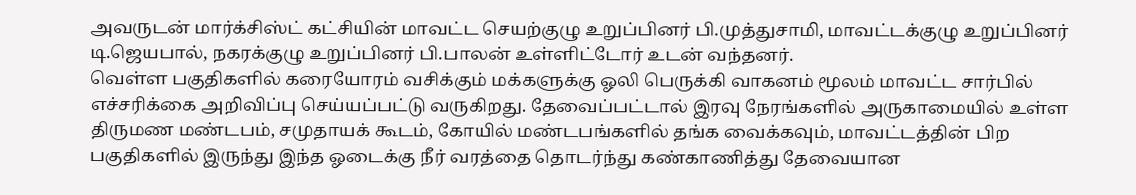அவருடன் மார்க்சிஸ்ட் கட்சியின் மாவட்ட செயற்குழு உறுப்பினர் பி.முத்துசாமி, மாவட்டக்குழு உறுப்பினர் டி.ஜெயபால், நகரக்குழு உறுப்பினர் பி.பாலன் உள்ளிட்டோர் உடன் வந்தனர்.
வெள்ள பகுதிகளில் கரையோரம் வசிக்கும் மக்களுக்கு ஓலி பெருக்கி வாகனம் மூலம் மாவட்ட சார்பில் எச்சரிக்கை அறிவிப்பு செய்யப்பட்டு வருகிறது. தேவைப்பட்டால் இரவு நேரங்களில் அருகாமையில் உள்ள திருமண மண்டபம், சமுதாயக் கூடம், கோயில் மண்டபங்களில் தங்க வைக்கவும், மாவட்டத்தின் பிற பகுதிகளில் இருந்து இந்த ஓடைக்கு நீர் வரத்தை தொடர்ந்து கண்காணித்து தேவையான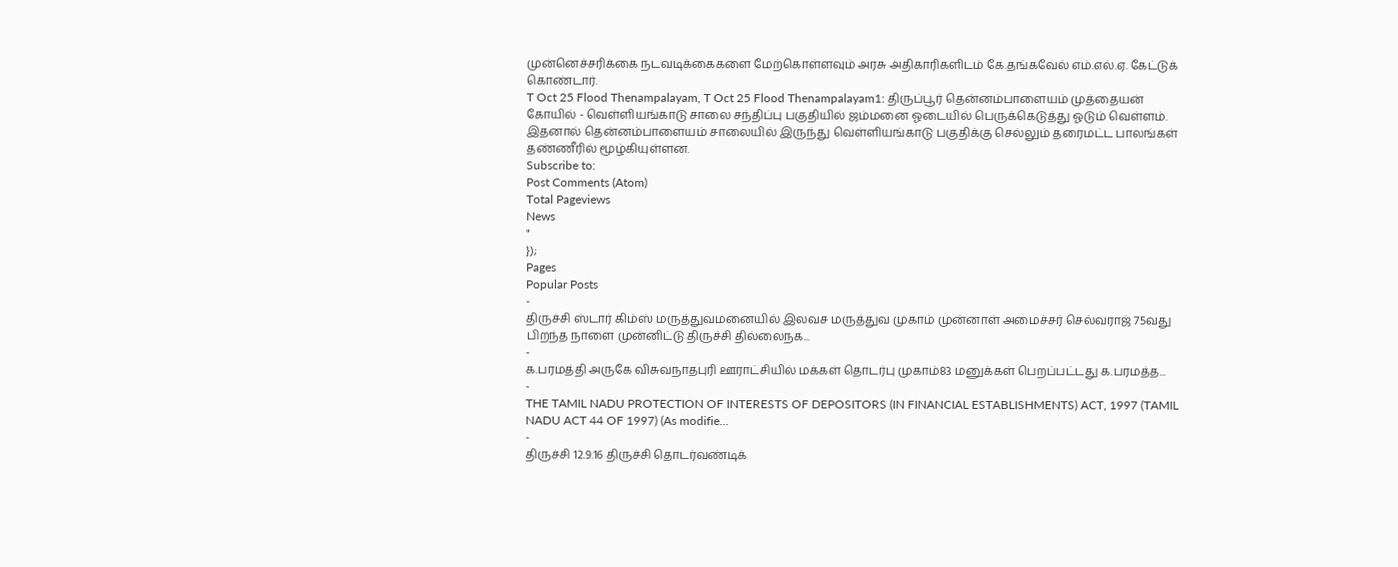முன்னெச்சரிக்கை நடவடிக்கைகளை மேற்கொள்ளவும் அரசு அதிகாரிகளிடம் கே.தங்கவேல் எம்.எல்.ஏ. கேட்டுக் கொண்டார்.
T Oct 25 Flood Thenampalayam, T Oct 25 Flood Thenampalayam1: திருப்பூர் தென்னம்பாளையம் முத்தையன் கோயில் - வெள்ளியங்காடு சாலை சந்திப்பு பகுதியில் ஜம்மனை ஓடையில் பெருக்கெடுத்து ஓடும் வெள்ளம். இதனால் தென்னம்பாளையம் சாலையில் இருந்து வெள்ளியங்காடு பகுதிக்கு செல்லும் தரைமட்ட பாலங்கள் தண்ணீரில் மூழ்கியுள்ளன.
Subscribe to:
Post Comments (Atom)
Total Pageviews
News
"
});
Pages
Popular Posts
-
திருச்சி ஸ்டார் கிம்ஸ் மருத்துவமனையில் இலவச மருத்துவ முகாம் முன்னாள் அமைச்சர் செல்வராஜ் 75வது பிறந்த நாளை முன்னிட்டு திருச்சி தில்லைநக...
-
க.பரமத்தி அருகே விசுவநாதபுரி ஊராட்சியில் மக்கள் தொடர்பு முகாம்83 மனுக்கள் பெறப்பட்டது க.பரமத்த...
-
THE TAMIL NADU PROTECTION OF INTERESTS OF DEPOSITORS (IN FINANCIAL ESTABLISHMENTS) ACT, 1997 (TAMIL NADU ACT 44 OF 1997) (As modifie...
-
திருச்சி 12.9.16 திருச்சி தொடர்வண்டிக்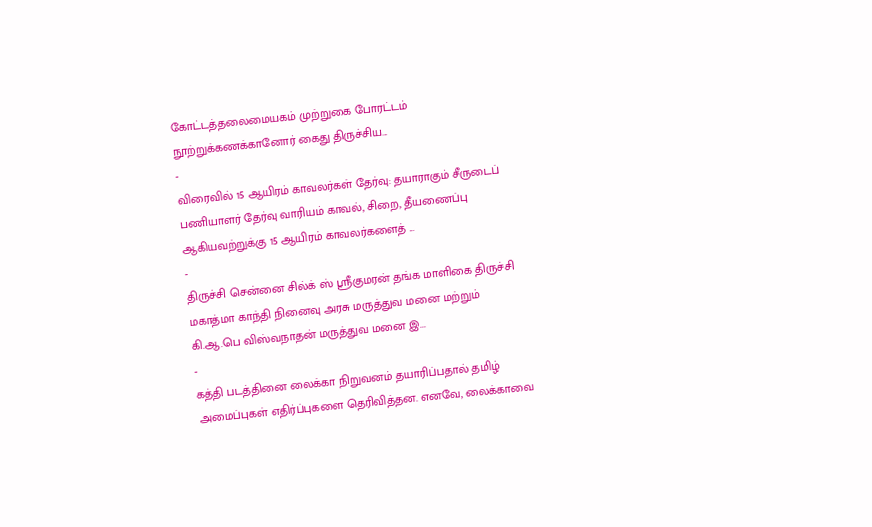கோட்டத்தலைமையகம் முற்றுகை போரட்டம் நூற்றுக்கணக்கானோர் கைது திருச்சிய...
-
விரைவில் 15 ஆயிரம் காவலர்கள் தேர்வு: தயாராகும் சீருடைப் பணியாளர் தேர்வு வாரியம் காவல், சிறை, தீயணைப்பு ஆகியவற்றுக்கு 15 ஆயிரம் காவலர்களைத் ...
-
திருச்சி சென்னை சில்க் ஸ் ஸ்ரீகுமரன் தங்க மாளிகை திருச்சி மகாத்மா காந்தி நினைவு அரசு மருத்துவ மனை மற்றும் கி.ஆ.பெ விஸ்வநாதன் மருத்துவ மனை இ...
-
கத்தி படத்தினை லைக்கா நிறுவனம் தயாரிப்பதால் தமிழ் அமைப்புகள் எதிர்ப்புகளை தெரிவித்தன. எனவே, லைக்காவை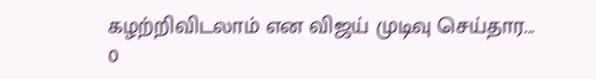கழற்றிவிடலாம் என விஜய் முடிவு செய்தார...
0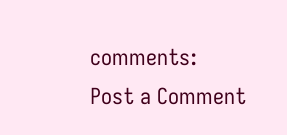comments:
Post a Comment